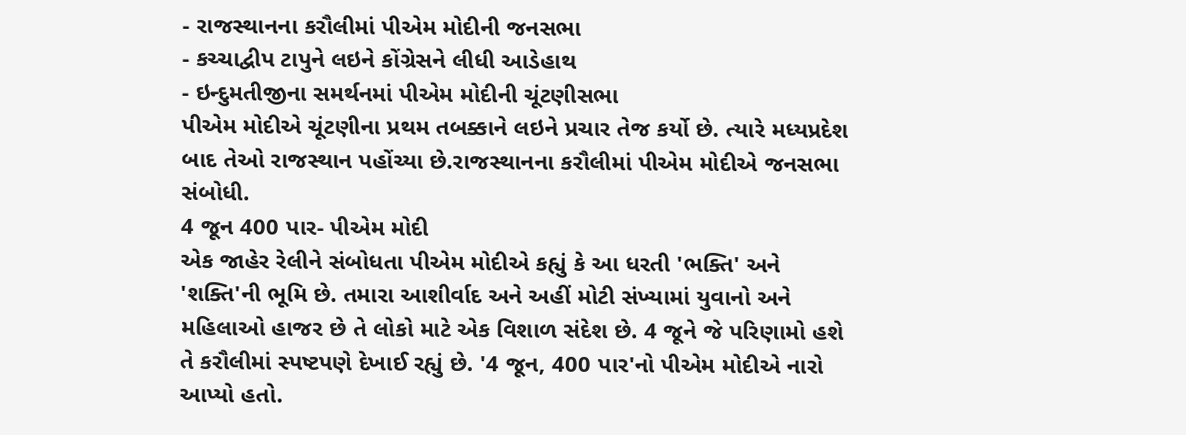- રાજસ્થાનના કરૌલીમાં પીએમ મોદીની જનસભા
- કચ્ચાદ્વીપ ટાપુને લઇને કોંગ્રેસને લીધી આડેહાથ
- ઇન્દુમતીજીના સમર્થનમાં પીએમ મોદીની ચૂંટણીસભા
પીએમ મોદીએ ચૂંટણીના પ્રથમ તબક્કાને લઇને પ્રચાર તેજ કર્યો છે. ત્યારે મધ્યપ્રદેશ બાદ તેઓ રાજસ્થાન પહોંચ્યા છે.રાજસ્થાનના કરૌલીમાં પીએમ મોદીએ જનસભા સંબોધી.
4 જૂન 400 પાર- પીએમ મોદી
એક જાહેર રેલીને સંબોધતા પીએમ મોદીએ કહ્યું કે આ ધરતી 'ભક્તિ' અને 'શક્તિ'ની ભૂમિ છે. તમારા આશીર્વાદ અને અહીં મોટી સંખ્યામાં યુવાનો અને મહિલાઓ હાજર છે તે લોકો માટે એક વિશાળ સંદેશ છે. 4 જૂને જે પરિણામો હશે તે કરૌલીમાં સ્પષ્ટપણે દેખાઈ રહ્યું છે. '4 જૂન, 400 પાર'નો પીએમ મોદીએ નારો આપ્યો હતો.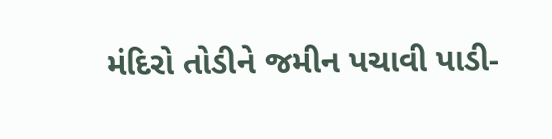મંદિરો તોડીને જમીન પચાવી પાડી-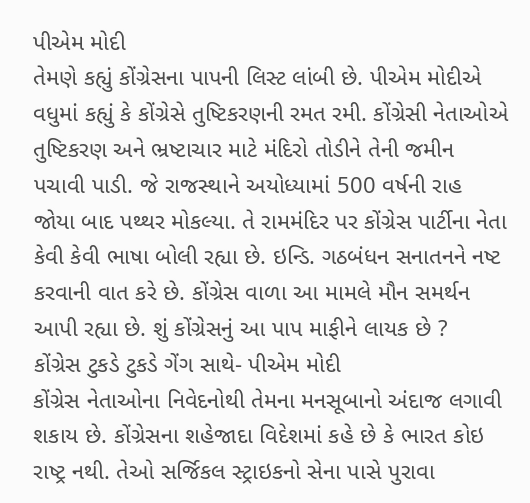પીએમ મોદી
તેમણે કહ્યું કોંગ્રેસના પાપની લિસ્ટ લાંબી છે. પીએમ મોદીએ વધુમાં કહ્યું કે કોંગ્રેસે તુષ્ટિકરણની રમત રમી. કોંગ્રેસી નેતાઓએ તુષ્ટિકરણ અને ભ્રષ્ટાચાર માટે મંદિરો તોડીને તેની જમીન પચાવી પાડી. જે રાજસ્થાને અયોધ્યામાં 500 વર્ષની રાહ જોયા બાદ પથ્થર મોકલ્યા. તે રામમંદિર પર કોંગ્રેસ પાર્ટીના નેતા કેવી કેવી ભાષા બોલી રહ્યા છે. ઇન્ડિ. ગઠબંધન સનાતનને નષ્ટ કરવાની વાત કરે છે. કોંગ્રેસ વાળા આ મામલે મૌન સમર્થન આપી રહ્યા છે. શું કોંગ્રેસનું આ પાપ માફીને લાયક છે ?
કોંગ્રેસ ટુકડે ટુકડે ગેંગ સાથે- પીએમ મોદી
કોંગ્રેસ નેતાઓના નિવેદનોથી તેમના મનસૂબાનો અંદાજ લગાવી શકાય છે. કોંગ્રેસના શહેજાદા વિદેશમાં કહે છે કે ભારત કોઇ રાષ્ટ્ર નથી. તેઓ સર્જિકલ સ્ટ્રાઇકનો સેના પાસે પુરાવા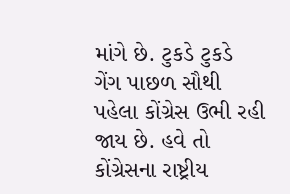માંગે છે. ટુકડે ટુકડે ગેંગ પાછળ સૌથી પહેલા કોંગ્રેસ ઉભી રહી જાય છે. હવે તો કોંગ્રેસના રાષ્ટ્રીય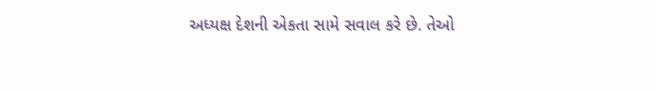અધ્યક્ષ દેશની એકતા સામે સવાલ કરે છે. તેઓ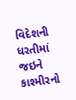વિદેશની ધરતીમાં જઇને કાશ્મીરનો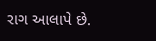રાગ આલાપે છે.